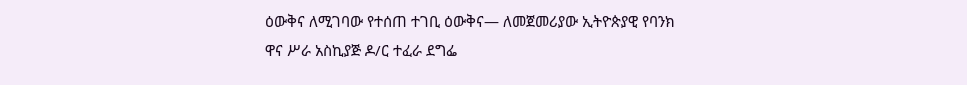ዕውቅና ለሚገባው የተሰጠ ተገቢ ዕውቅና— ለመጀመሪያው ኢትዮጵያዊ የባንክ ዋና ሥራ አስኪያጅ ዶ/ር ተፈራ ደግፌ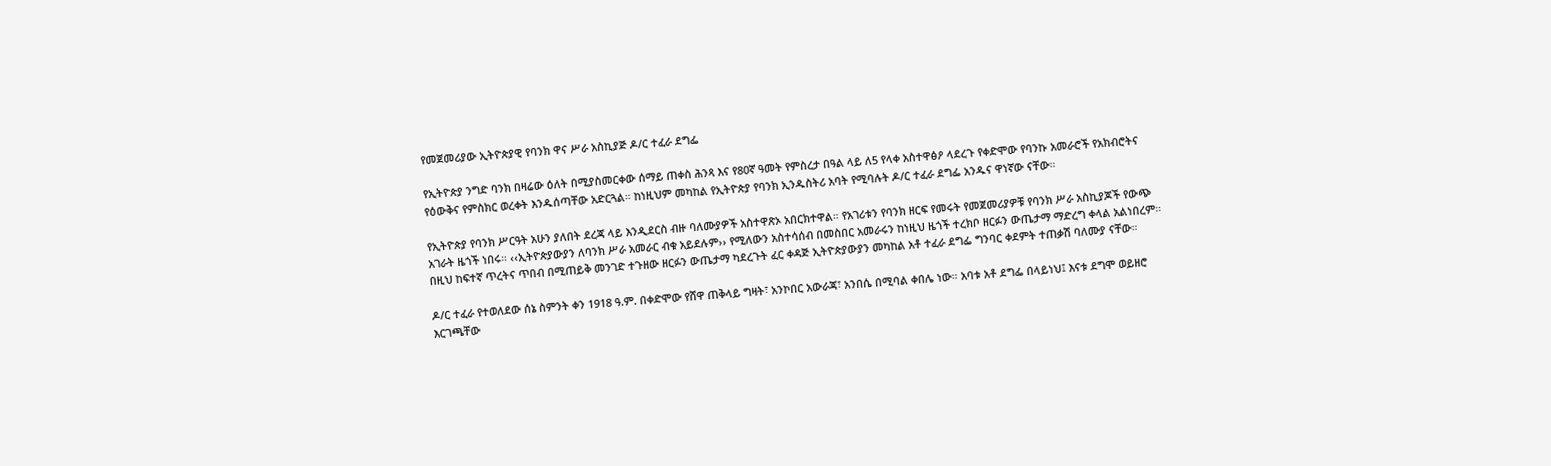የመጀመሪያው ኢትዮጵያዊ የባንክ ዋና ሥራ አስኪያጅ ዶ/ር ተፈራ ደግፌ

የኢትዮጵያ ንግድ ባንክ በዛሬው ዕለት በሚያስመርቀው ሰማይ ጠቀስ ሕንጻ እና የ80ኛ ዓመት የምስረታ በዓል ላይ ለ5 የላቀ አስተዋፅዖ ላደረጉ የቀድሞው የባንኩ አመራሮች የአክብሮትና የዕውቅና የምስክር ወረቀት እንዱሰጣቸው አድርጓል። ከነዚህም መካከል የኢትዮጵያ የባንክ ኢንዱስትሪ አባት የሚባሉት ዶ/ር ተፈራ ደግፌ አንዱና ዋነኛው ናቸው።

የኢትዮጵያ የባንክ ሥርዓት አሁን ያለበት ደረጃ ላይ እንዲደርስ ብዙ ባለሙያዎች አስተዋጽኦ አበርክተዋል። የአገሪቱን የባንክ ዘርፍ የመሩት የመጀመሪያዎቹ የባንክ ሥራ አስኪያጆች የውጭ አገራት ዜጎች ነበሩ። ‹‹ኢትዮጵያውያን ለባንክ ሥራ አመራር ብቁ አይደሉም›› የሚለውን አስተሳሰብ በመስበር አመራሩን ከነዚህ ዜጎች ተረክቦ ዘርፉን ውጤታማ ማድረግ ቀላል አልነበረም። በዚህ ከፍተኛ ጥረትና ጥበብ በሚጠይቅ መንገድ ተጉዘው ዘርፉን ውጤታማ ካደረጉት ፈር ቀዳጅ ኢትዮጵያውያን መካከል አቶ ተፈራ ደግፌ ግንባር ቀደምት ተጠቃሽ ባለሙያ ናቸው።

ዶ/ር ተፈራ የተወለደው ሰኔ ስምንት ቀን 1918 ዓ.ም. በቀድሞው የሸዋ ጠቅላይ ግዛት፣ አንኮበር አውራጃ፣ አንበሴ በሚባል ቀበሌ ነው። አባቱ አቶ ደግፌ በላይነህ፤ እናቱ ደግሞ ወይዘሮ እርገጫቸው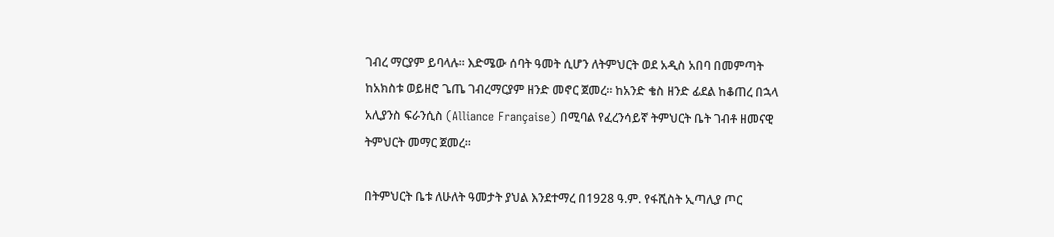ገብረ ማርያም ይባላሉ። እድሜው ሰባት ዓመት ሲሆን ለትምህርት ወደ አዲስ አበባ በመምጣት ከአክስቱ ወይዘሮ ጌጤ ገብረማርያም ዘንድ መኖር ጀመረ። ከአንድ ቄስ ዘንድ ፊደል ከቆጠረ በኋላ አሊያንስ ፍራንሲስ (Alliance Française) በሚባል የፈረንሳይኛ ትምህርት ቤት ገብቶ ዘመናዊ ትምህርት መማር ጀመረ።

በትምህርት ቤቱ ለሁለት ዓመታት ያህል እንደተማረ በ1928 ዓ.ም. የፋሺስት ኢጣሊያ ጦር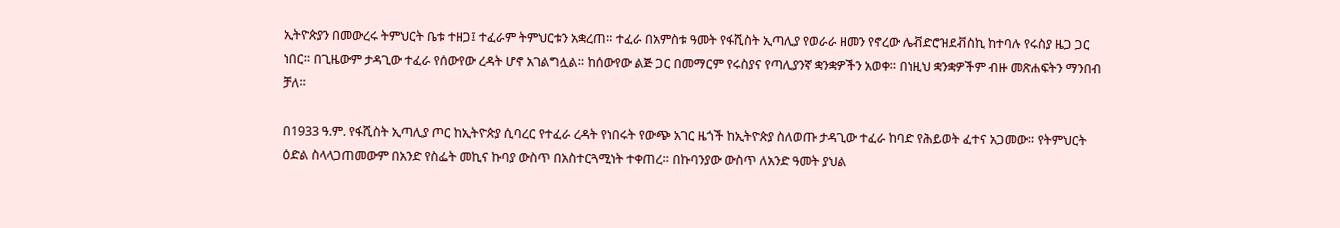ኢትዮጵያን በመውረሩ ትምህርት ቤቱ ተዘጋ፤ ተፈራም ትምህርቱን አቋረጠ። ተፈራ በአምስቱ ዓመት የፋሺስት ኢጣሊያ የወራራ ዘመን የኖረው ሌቭድሮዝደቭስኪ ከተባሉ የሩስያ ዜጋ ጋር ነበር። በጊዜውም ታዳጊው ተፈራ የሰውየው ረዳት ሆኖ አገልግሏል። ከሰውየው ልጅ ጋር በመማርም የሩስያና የጣሊያንኛ ቋንቋዎችን አወቀ። በነዚህ ቋንቋዎችም ብዙ መጽሐፍትን ማንበብ ቻለ።

በ1933 ዓ.ም. የፋሺስት ኢጣሊያ ጦር ከኢትዮጵያ ሲባረር የተፈራ ረዳት የነበሩት የውጭ አገር ዜጎች ከኢትዮጵያ ስለወጡ ታዳጊው ተፈራ ከባድ የሕይወት ፈተና አጋመው። የትምህርት ዕድል ስላላጋጠመውም በአንድ የስፌት መኪና ኩባያ ውስጥ በአስተርጓሚነት ተቀጠረ። በኩባንያው ውስጥ ለአንድ ዓመት ያህል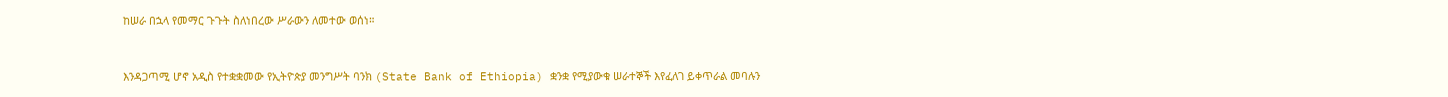ከሠራ በኋላ የመማር ጉጉት ስለነበረው ሥራውን ለመተው ወሰነ።



እንዳጋጣሚ ሆኖ አዲስ የተቋቋመው የኢትዮጵያ መንግሥት ባንክ (State Bank of Ethiopia) ቋንቋ የሚያውቁ ሠራተኞች እየፈለገ ይቀጥራል መባሉን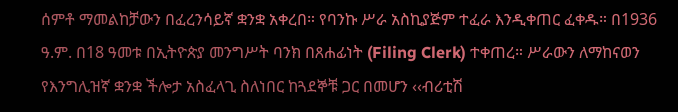ሰምቶ ማመልከቻውን በፈረንሳይኛ ቋንቋ አቀረበ። የባንኩ ሥራ አስኪያጅም ተፈራ እንዲቀጠር ፈቀዱ። በ1936 ዓ.ም. በ18 ዓመቱ በኢትዮጵያ መንግሥት ባንክ በጸሐፊነት (Filing Clerk) ተቀጠረ። ሥራውን ለማከናወን የእንግሊዝኛ ቋንቋ ችሎታ አስፈላጊ ስለነበር ከጓደኞቹ ጋር በመሆን ‹‹ብሪቲሽ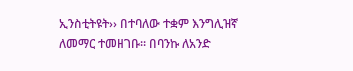ኢንስቲትዩት›› በተባለው ተቋም እንግሊዝኛ ለመማር ተመዘገቡ። በባንኩ ለአንድ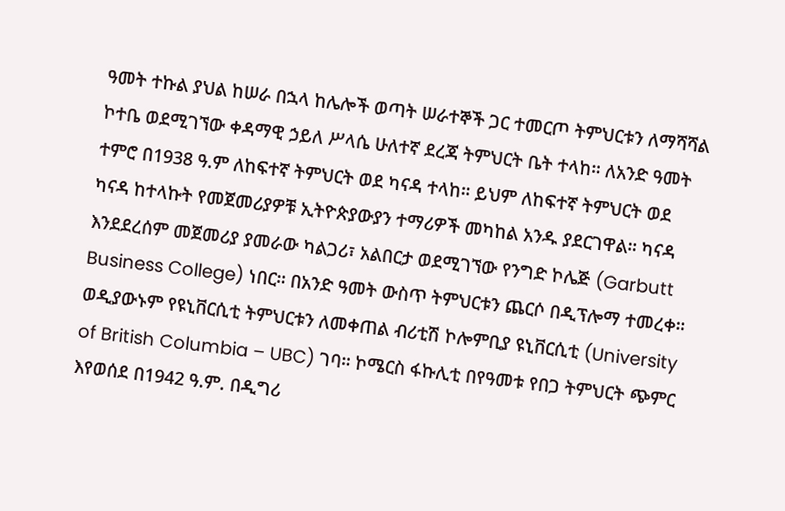ዓመት ተኩል ያህል ከሠራ በኋላ ከሌሎች ወጣት ሠራተኞች ጋር ተመርጦ ትምህርቱን ለማሻሻል ኮተቤ ወደሚገኘው ቀዳማዊ ኃይለ ሥላሴ ሁለተኛ ደረጃ ትምህርት ቤት ተላከ። ለአንድ ዓመት ተምሮ በ1938 ዓ.ም ለከፍተኛ ትምህርት ወደ ካናዳ ተላከ። ይህም ለከፍተኛ ትምህርት ወደ ካናዳ ከተላኩት የመጀመሪያዎቹ ኢትዮጵያውያን ተማሪዎች መካከል አንዱ ያደርገዋል። ካናዳ እንደደረሰም መጀመሪያ ያመራው ካልጋሪ፣ አልበርታ ወደሚገኘው የንግድ ኮሌጅ (Garbutt Business College) ነበር። በአንድ ዓመት ውስጥ ትምህርቱን ጨርሶ በዲፕሎማ ተመረቀ። ወዲያውኑም የዩኒቨርሲቲ ትምህርቱን ለመቀጠል ብሪቲሽ ኮሎምቢያ ዩኒቨርሲቲ (University of British Columbia – UBC) ገባ። ኮሜርስ ፋኩሊቲ በየዓመቱ የበጋ ትምህርት ጭምር እየወሰደ በ1942 ዓ.ም. በዲግሪ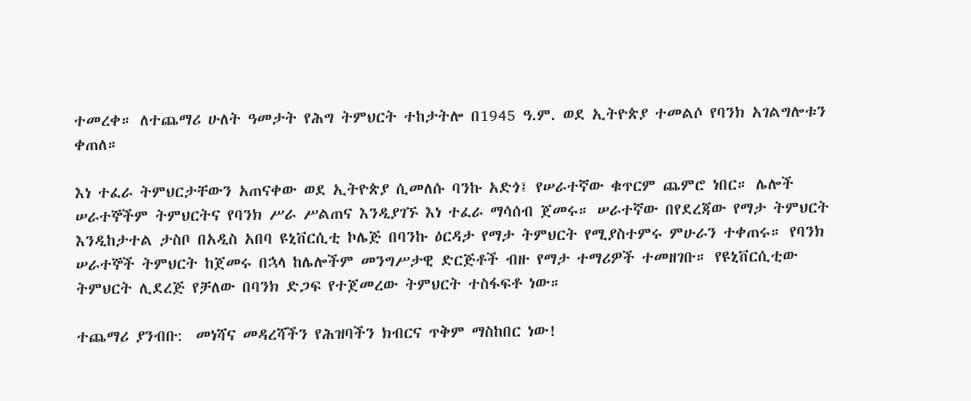ተመረቀ። ለተጨማሪ ሁለት ዓመታት የሕግ ትምህርት ተከታትሎ በ1945 ዓ.ም. ወደ ኢትዮጵያ ተመልሶ የባንክ አገልግሎቱን ቀጠለ።

እነ ተፈራ ትምህርታቸውን አጠናቀው ወደ ኢትዮጵያ ሲመለሱ ባንኩ አድጎ፤ የሠራተኛው ቁጥርም ጨምሮ ነበር። ሌሎች ሠራተኞችም ትምህርትና የባንክ ሥራ ሥልጠና እንዲያገኙ እነ ተፈራ ማሳሰብ ጀመሩ። ሠራተኛው በየደረጃው የማታ ትምህርት እንዲከታተል ታስቦ በአዲስ አበባ ዩኒቨርሲቲ ኮሌጅ በባንኩ ዕርዳታ የማታ ትምህርት የሚያስተምሩ ምሁራን ተቀጠሩ። የባንክ ሠራተኞች ትምህርት ከጀመሩ በኋላ ከሌሎችም መንግሥታዊ ድርጅቶች ብዙ የማታ ተማሪዎች ተመዘገቡ። የዩኒቨርሲቲው ትምህርት ሊደረጅ የቻለው በባንክ ድጋፍ የተጀመረው ትምህርት ተስፋፍቶ ነው።

ተጨማሪ ያንብቡ:  መነሻና መዳረሻችን የሕዝባችን ክብርና ጥቅም ማስከበር ነው!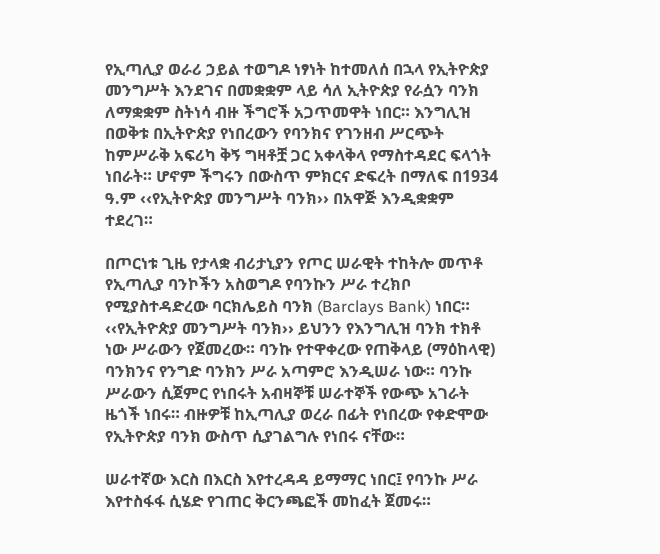የኢጣሊያ ወራሪ ኃይል ተወግዶ ነፃነት ከተመለሰ በኋላ የኢትዮጵያ መንግሥት እንደገና በመቋቋም ላይ ሳለ ኢትዮጵያ የራሷን ባንክ ለማቋቋም ስትነሳ ብዙ ችግሮች አጋጥመዋት ነበር። እንግሊዝ በወቅቱ በኢትዮጵያ የነበረውን የባንክና የገንዘብ ሥርጭት ከምሥራቅ አፍሪካ ቅኝ ግዛቶቿ ጋር አቀላቅላ የማስተዳደር ፍላጎት ነበራት። ሆኖም ችግሩን በውስጥ ምክርና ድፍረት በማለፍ በ1934 ዓ.ም ‹‹የኢትዮጵያ መንግሥት ባንክ›› በአዋጅ እንዲቋቋም ተደረገ።

በጦርነቱ ጊዜ የታላቋ ብሪታኒያን የጦር ሠራዊት ተከትሎ መጥቶ የኢጣሊያ ባንኮችን አስወግዶ የባንኩን ሥራ ተረክቦ የሚያስተዳድረው ባርክሌይስ ባንክ (Barclays Bank) ነበር። ‹‹የኢትዮጵያ መንግሥት ባንክ›› ይህንን የእንግሊዝ ባንክ ተክቶ ነው ሥራውን የጀመረው። ባንኩ የተዋቀረው የጠቅላይ (ማዕከላዊ) ባንክንና የንግድ ባንክን ሥራ አጣምሮ እንዲሠራ ነው። ባንኩ ሥራውን ሲጀምር የነበሩት አብዛኞቹ ሠራተኞች የውጭ አገራት ዜጎች ነበሩ። ብዙዎቹ ከኢጣሊያ ወረራ በፊት የነበረው የቀድሞው የኢትዮጵያ ባንክ ውስጥ ሲያገልግሉ የነበሩ ናቸው።

ሠራተኛው እርስ በእርስ እየተረዳዳ ይማማር ነበር፤ የባንኩ ሥራ እየተስፋፋ ሲሄድ የገጠር ቅርንጫፎች መከፈት ጀመሩ።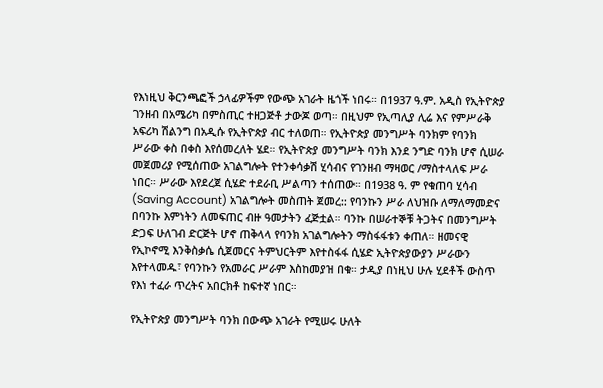የእነዚህ ቅርንጫፎች ኃላፊዎችም የውጭ አገራት ዜጎች ነበሩ። በ1937 ዓ.ም. አዲስ የኢትዮጵያ ገንዘብ በአሜሪካ በምስጢር ተዘጋጅቶ ታውጆ ወጣ። በዚህም የኢጣሊያ ሊሬ እና የምሥራቅ አፍሪካ ሽልንግ በአዲሱ የኢትዮጵያ ብር ተለወጠ። የኢትዮጵያ መንግሥት ባንክም የባንክ ሥራው ቀስ በቀስ እየሰመረለት ሄደ። የኢትዮጵያ መንግሥት ባንክ እንደ ንግድ ባንክ ሆኖ ሲሠራ መጀመሪያ የሚሰጠው አገልግሎት የተንቀሳቃሽ ሂሳብና የገንዘብ ማዛወር /ማስተላለፍ ሥራ ነበር። ሥራው እየደረጀ ሲሄድ ተደራቢ ሥልጣን ተሰጠው። በ1938 ዓ. ም የቁጠባ ሂሳብ (Saving Account) አገልግሎት መስጠት ጀመረ:: የባንኩን ሥራ ለህዝቡ ለማለማመድና በባንኩ እምነትን ለመፍጠር ብዙ ዓመታትን ፈጅቷል። ባንኩ በሠራተኞቹ ትጋትና በመንግሥት ድጋፍ ሁለገብ ድርጅት ሆኖ ጠቅላላ የባንክ አገልግሎትን ማስፋፋቱን ቀጠለ። ዘመናዊ የኢኮኖሚ እንቅስቃሴ ሲጀመርና ትምህርትም እየተስፋፋ ሲሄድ ኢትዮጵያውያን ሥራውን እየተላመዱ፣ የባንኩን የአመራር ሥራም እስከመያዝ በቁ። ታዲያ በነዚህ ሁሉ ሂደቶች ውስጥ የእነ ተፈራ ጥረትና አበርክቶ ከፍተኛ ነበር።

የኢትዮጵያ መንግሥት ባንክ በውጭ አገራት የሚሠሩ ሁለት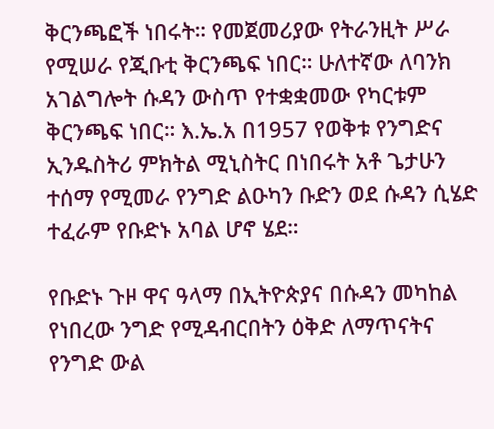ቅርንጫፎች ነበሩት። የመጀመሪያው የትራንዚት ሥራ የሚሠራ የጂቡቲ ቅርንጫፍ ነበር። ሁለተኛው ለባንክ አገልግሎት ሱዳን ውስጥ የተቋቋመው የካርቱም ቅርንጫፍ ነበር። እ.ኤ.አ በ1957 የወቅቱ የንግድና ኢንዱስትሪ ምክትል ሚኒስትር በነበሩት አቶ ጌታሁን ተሰማ የሚመራ የንግድ ልዑካን ቡድን ወደ ሱዳን ሲሄድ ተፈራም የቡድኑ አባል ሆኖ ሄደ።

የቡድኑ ጉዞ ዋና ዓላማ በኢትዮጵያና በሱዳን መካከል የነበረው ንግድ የሚዳብርበትን ዕቅድ ለማጥናትና የንግድ ውል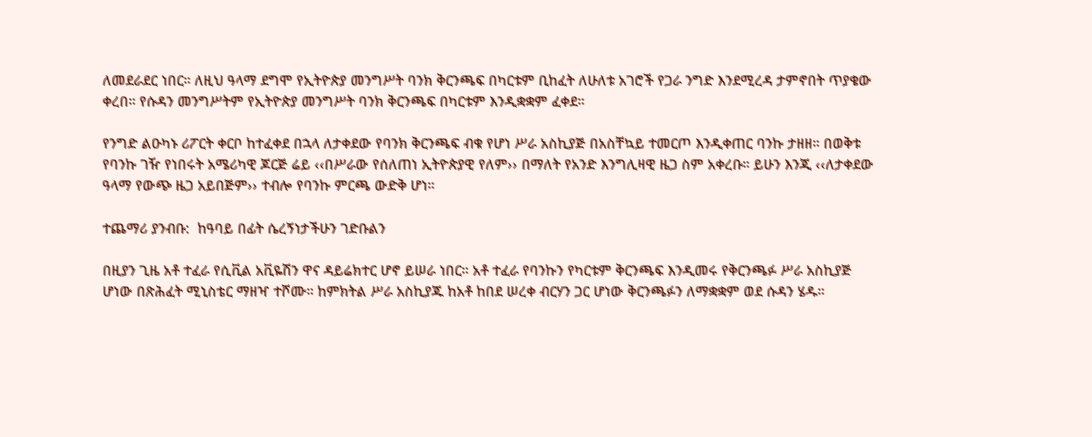ለመደራደር ነበር። ለዚህ ዓላማ ደግሞ የኢትዮጵያ መንግሥት ባንክ ቅርንጫፍ በካርቱም ቢከፈት ለሁለቱ አገሮች የጋራ ንግድ እንደሚረዳ ታምኖበት ጥያቄው ቀረበ። የሱዳን መንግሥትም የኢትዮጵያ መንግሥት ባንክ ቅርንጫፍ በካርቱም እንዲቋቋም ፈቀደ።

የንግድ ልዑካኑ ሪፖርት ቀርቦ ከተፈቀደ በኋላ ለታቀደው የባንክ ቅርንጫፍ ብቁ የሆነ ሥራ አስኪያጅ በአስቸኳይ ተመርጦ እንዲቀጠር ባንኩ ታዘዘ። በወቅቱ የባንኩ ገዥ የነበሩት አሜሪካዊ ጆርጅ ሬይ ‹‹በሥራው የሰለጠነ ኢትዮጵያዊ የለም›› በማለት የአንድ እንግሊዛዊ ዜጋ ስም አቀረቡ። ይሁን እንጂ ‹‹ለታቀደው ዓላማ የውጭ ዜጋ አይበጅም›› ተብሎ የባንኩ ምርጫ ውድቅ ሆነ።

ተጨማሪ ያንብቡ:  ከዓባይ በፊት ሴረኝነታችሁን ገድቡልን

በዚያን ጊዜ አቶ ተፈራ የሲቪል አቪዬሽን ዋና ዳይሬክተር ሆኖ ይሠራ ነበር። አቶ ተፈራ የባንኩን የካርቱም ቅርንጫፍ እንዲመሩ የቅርንጫፉ ሥራ አስኪያጅ ሆነው በጽሕፈት ሚኒስቴር ማዘዣ ተሾሙ። ከምክትል ሥራ አስኪያጁ ከአቶ ከበደ ሠረቀ ብርሃን ጋር ሆነው ቅርንጫፉን ለማቋቋም ወደ ሱዳን ሄዱ።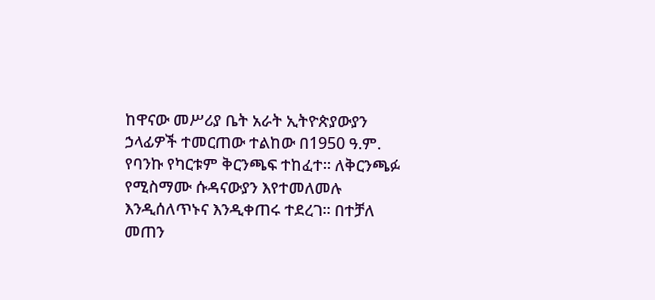ከዋናው መሥሪያ ቤት አራት ኢትዮጵያውያን ኃላፊዎች ተመርጠው ተልከው በ1950 ዓ.ም. የባንኩ የካርቱም ቅርንጫፍ ተከፈተ። ለቅርንጫፉ የሚስማሙ ሱዳናውያን እየተመለመሉ እንዲሰለጥኑና እንዲቀጠሩ ተደረገ። በተቻለ መጠን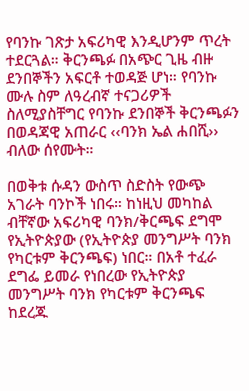የባንኩ ገጽታ አፍሪካዊ እንዲሆንም ጥረት ተደርጓል። ቅርንጫፉ በአጭር ጊዜ ብዙ ደንበኞችን አፍርቶ ተወዳጅ ሆነ። የባንኩ ሙሉ ስም ለዓረብኛ ተናጋሪዎች ስለሚያስቸግር የባንኩ ደንበኞች ቅርንጫፉን በወዳጃዊ አጠራር ‹‹ባንክ ኤል ሐበሺ›› ብለው ሰየሙት።

በወቅቱ ሱዳን ውስጥ ስድስት የውጭ አገራት ባንኮች ነበሩ። ከነዚህ መካከል ብቸኛው አፍሪካዊ ባንክ/ቅርጫፍ ደግሞ የኢትዮጵያው (የኢትዮጵያ መንግሥት ባንክ የካርቱም ቅርንጫፍ) ነበር። በአቶ ተፈራ ደግፌ ይመራ የነበረው የኢትዮጵያ መንግሥት ባንክ የካርቱም ቅርንጫፍ ከደረጁ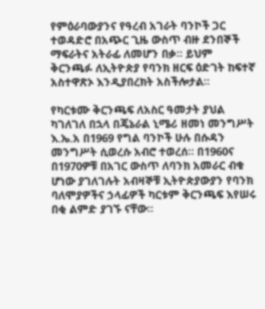የምዕራባውያንና የዓረብ አገራት ባንኮች ጋር ተወዳድሮ በአጭር ጊዜ ውስጥ ብዙ ደንበኞች ማፍራትና አትራፊ ለመሆን በቃ። ይህም ቅርንጫፉ ለኢትዮጵያ የባንክ ዘርፍ ዕድገት ከፍተኛ አስተዋጽኦ እንዲያበረክት አስችሎታል።

የካርቱሙ ቅርንጫፍ ለአስር ዓመታት ያህል ካገለገለ በኋላ በጄኔራል ኒሜሪ ዘመነ መንግሥት እ.ኤ.አ በ1969 የግል ባንኮች ሁሉ በሱዳን መንግሥት ሲወረሱ አብሮ ተወረሰ። በ1960ና በ1970ዎቹ በአገር ውስጥ ለባንክ አመራር ብቁ ሆነው ያገለገሉት አብዛኞቹ ኢትዮጵያውያን የባንክ ባለሞያዎችና ኃላፊዎች ካርቱም ቅርንጫፍ እየሠሩ በቂ ልምድ ያገኙ ናቸው።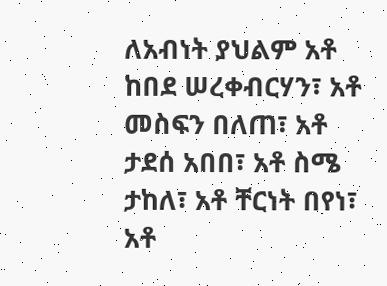ለአብነት ያህልም አቶ ከበደ ሠረቀብርሃን፣ አቶ መስፍን በለጠ፣ አቶ ታደሰ አበበ፣ አቶ ስሜ ታከለ፣ አቶ ቸርነት በየነ፣ አቶ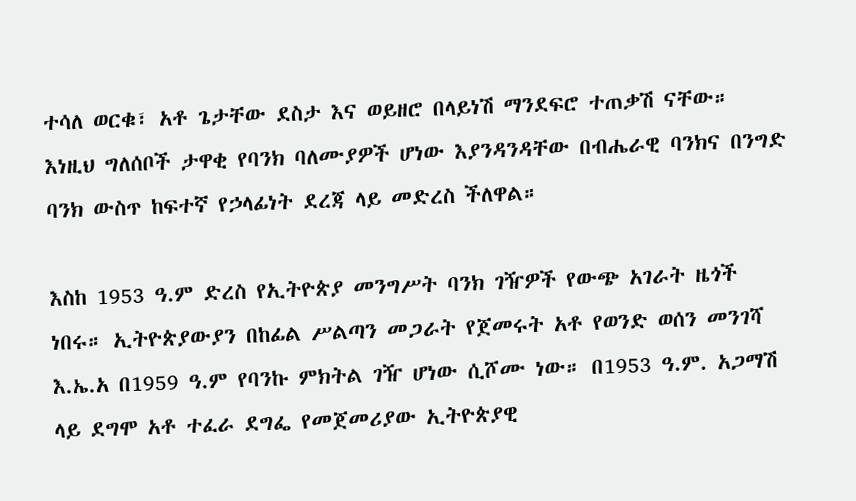ተሳለ ወርቁ፣ አቶ ጌታቸው ደስታ እና ወይዘሮ በላይነሽ ማንደፍሮ ተጠቃሽ ናቸው። እነዚህ ግለሰቦች ታዋቂ የባንክ ባለሙያዎች ሆነው እያንዳንዳቸው በብሔራዊ ባንክና በንግድ ባንክ ውስጥ ከፍተኛ የኃላፊነት ደረጃ ላይ መድረስ ችለዋል።

እስከ 1953 ዓ.ም ድረስ የኢትዮጵያ መንግሥት ባንክ ገዥዎች የውጭ አገራት ዜጎች ነበሩ። ኢትዮጵያውያን በከፊል ሥልጣን መጋራት የጀመሩት አቶ የወንድ ወሰን መንገሻ እ.ኤ.አ በ1959 ዓ.ም የባንኩ ምክትል ገዥ ሆነው ሲሾሙ ነው። በ1953 ዓ.ም. አጋማሽ ላይ ደግሞ አቶ ተፈራ ደግፌ የመጀመሪያው ኢትዮጵያዊ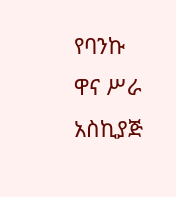የባንኩ ዋና ሥራ አስኪያጅ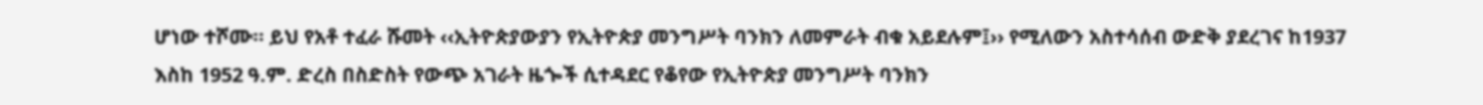ሆነው ተሾሙ። ይህ የአቶ ተፈራ ሹመት ‹‹ኢትዮጵያውያን የኢትዮጵያ መንግሥት ባንክን ለመምራት ብቁ አይደሉም፤›› የሚለውን አስተሳሰብ ውድቅ ያደረገና ከ1937 እስከ 1952 ዓ.ም. ድረስ በስድስት የውጭ አገራት ዜጐች ሲተዳደር የቆየው የኢትዮጵያ መንግሥት ባንክን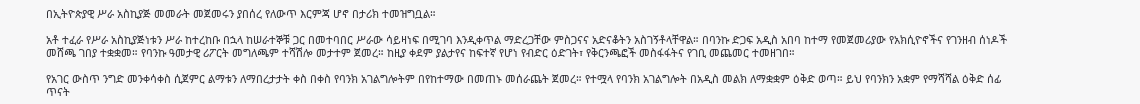በኢትዮጵያዊ ሥራ አስኪያጅ መመራት መጀመሩን ያበሰረ የለውጥ እርምጃ ሆኖ በታሪክ ተመዝግቧል።

አቶ ተፈራ የሥራ አስኪያጅነቱን ሥራ ከተረከቡ በኋላ ከሠራተኞቹ ጋር በመተባበር ሥራው ሳይዛነፍ በሚገባ እንዲቀጥል ማድረጋቸው ምስጋናና አድናቆትን አስገኝቶላቸዋል። በባንኩ ድጋፍ አዲስ አበባ ከተማ የመጀመሪያው የአክሲዮኖችና የገንዘብ ሰነዶች መሸጫ ገበያ ተቋቋመ። የባንኩ ዓመታዊ ሪፖርት መግለጫም ተሻሽሎ መታተም ጀመረ። ከዚያ ቀደም ያልታየና ከፍተኛ የሆነ የብድር ዕድገት፣ የቅርንጫፎች መስፋፋትና የገቢ መጨመር ተመዘገበ።

የአገር ውስጥ ንግድ መንቀሳቀስ ሲጀምር ልማቱን ለማበረታታት ቀስ በቀስ የባንክ አገልግሎትም በየከተማው በመጠኑ መሰራጨት ጀመረ። የተሟላ የባንክ አገልግሎት በአዲስ መልክ ለማቋቋም ዕቅድ ወጣ። ይህ የባንክን አቋም የማሻሻል ዕቅድ ሰፊ ጥናት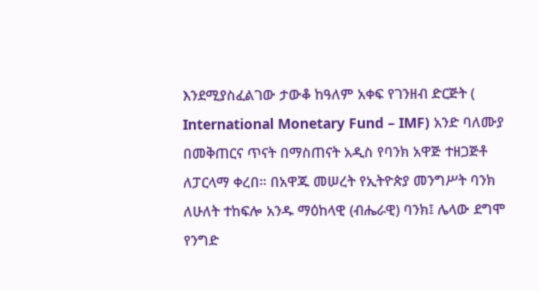እንደሚያስፈልገው ታውቆ ከዓለም አቀፍ የገንዘብ ድርጅት ( International Monetary Fund – IMF) አንድ ባለሙያ በመቅጠርና ጥናት በማስጠናት አዲስ የባንክ አዋጅ ተዘጋጅቶ ለፓርላማ ቀረበ። በአዋጁ መሠረት የኢትዮጵያ መንግሥት ባንክ ለሁለት ተከፍሎ አንዱ ማዕከላዊ (ብሔራዊ) ባንክ፤ ሌላው ደግሞ የንግድ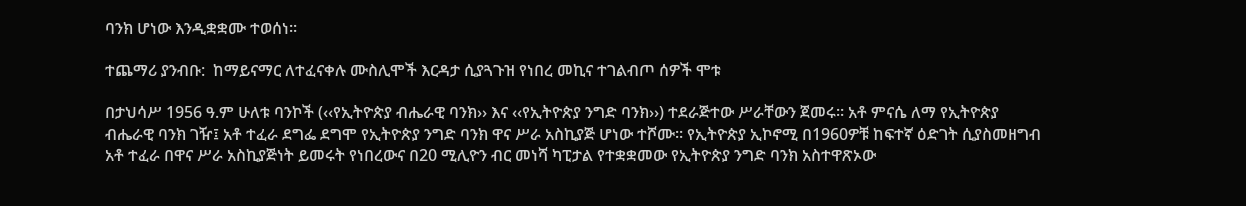ባንክ ሆነው እንዲቋቋሙ ተወሰነ።

ተጨማሪ ያንብቡ:  ከማይናማር ለተፈናቀሉ ሙስሊሞች እርዳታ ሲያጓጉዝ የነበረ መኪና ተገልብጦ ሰዎች ሞቱ

በታህሳሥ 1956 ዓ.ም ሁለቱ ባንኮች (‹‹የኢትዮጵያ ብሔራዊ ባንክ›› እና ‹‹የኢትዮጵያ ንግድ ባንክ››) ተደራጅተው ሥራቸውን ጀመሩ። አቶ ምናሴ ለማ የኢትዮጵያ ብሔራዊ ባንክ ገዥ፤ አቶ ተፈራ ደግፌ ደግሞ የኢትዮጵያ ንግድ ባንክ ዋና ሥራ አስኪያጅ ሆነው ተሾሙ። የኢትዮጵያ ኢኮኖሚ በ1960ዎቹ ከፍተኛ ዕድገት ሲያስመዘግብ አቶ ተፈራ በዋና ሥራ አስኪያጅነት ይመሩት የነበረውና በ20 ሚሊዮን ብር መነሻ ካፒታል የተቋቋመው የኢትዮጵያ ንግድ ባንክ አስተዋጽኦው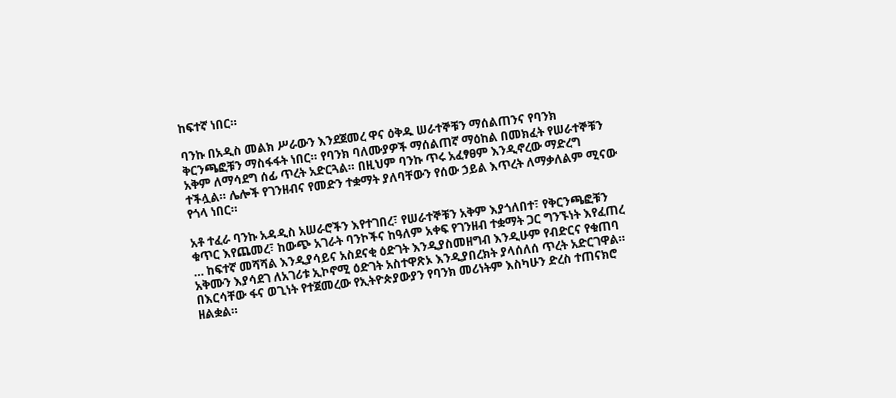ከፍተኛ ነበር።

ባንኩ በአዲስ መልክ ሥራውን እንደጀመረ ዋና ዕቅዱ ሠራተኞቹን ማሰልጠንና የባንክ ቅርንጫፎቹን ማስፋፋት ነበር። የባንክ ባለሙያዎች ማሰልጠኛ ማዕከል በመክፈት የሠራተኞቹን አቅም ለማሳደግ ሰፊ ጥረት አድርጓል። በዚህም ባንኩ ጥሩ አፈፃፀም እንዲኖረው ማድረግ ተችሏል። ሌሎች የገንዘብና የመድን ተቋማት ያለባቸውን የሰው ኃይል እጥረት ለማቃለልም ሚናው የጎላ ነበር።

አቶ ተፈራ ባንኩ አዳዲስ አሠራሮችን እየተገበረ፣ የሠራተኞቹን አቅም እያጎለበተ፣ የቅርንጫፎቹን ቁጥር እየጨመረ፣ ከውጭ አገራት ባንኮችና ከዓለም አቀፍ የገንዘብ ተቋማት ጋር ግንኙነት እየፈጠረ … ከፍተኛ መሻሻል እንዲያሳይና አስደናቂ ዕድገት እንዲያስመዘግብ እንዲሁም የብድርና የቁጠባ አቅሙን እያሳደገ ለአገሪቱ ኢኮኖሚ ዕድገት አስተዋጽኦ እንዲያበረክት ያላሰለሰ ጥረት አድርገዋል። በእርሳቸው ፋና ወጊነት የተጀመረው የኢትዮጵያውያን የባንክ መሪነትም እስካሁን ድረስ ተጠናክሮ ዘልቋል።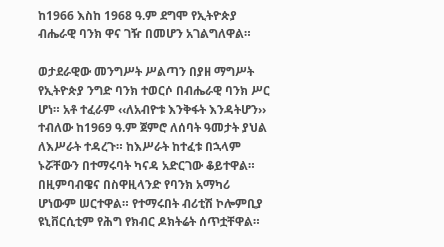ከ1966 እስከ 1968 ዓ.ም ደግሞ የኢትዮጵያ ብሔራዊ ባንክ ዋና ገዥ በመሆን አገልግለዋል።

ወታደራዊው መንግሥት ሥልጣን በያዘ ማግሥት የኢትዮጵያ ንግድ ባንክ ተወርሶ በብሔራዊ ባንክ ሥር ሆነ። አቶ ተፈራም ‹‹ለአብዮቱ እንቅፋት እንዳትሆን›› ተብለው ከ1969 ዓ.ም ጀምሮ ለሰባት ዓመታት ያህል ለእሥራት ተዳረጉ። ከእሥራት ከተፈቱ በኋላም ኑሯቸውን በተማሩባት ካናዳ አድርገው ቆይተዋል። በዚምባብዌና በስዋዚላንድ የባንክ አማካሪ ሆነውም ሠርተዋል። የተማሩበት ብሪቲሽ ኮሎምቢያ ዩኒቨርሲቲም የሕግ የክብር ዶክትሬት ሰጥቷቸዋል።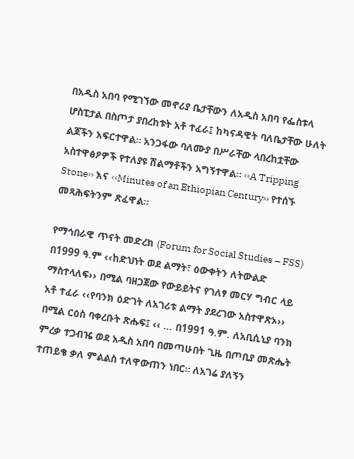በአዲስ አበባ የሚገኘው መኖሪያ ቤታቸውን ለአዲስ አበባ የፌስቱላ ሆስፒታል በስጦታ ያበረከቱት አቶ ተፈራ፤ ከካናዳዊት ባለቤታቸው ሁለት ልጆችን አፍርተዋል። አንጋፋው ባለሙያ በሥራቸው ላበረከቷቸው አስተዋፅዖዎች የተለያዩ ሽልማቶችን አግኝተዋል። ‹‹A Tripping Stone›› እና ‹‹Minutes of an Ethiopian Century›› የተሰኙ መጻሕፍትንም ጽፈዋል።

የማኅበራዊ ጥናት መድረክ (Forum for Social Studies – FSS) በ1999 ዓ.ም ‹‹ከድህነት ወደ ልማት፣ ዕውቀትን ለትውልድ ማስተላለፍ›› በሚል ባዘጋጀው የውይይትና የገለፃ መርሃ ግብር ላይ አቶ ተፈራ ‹‹የባንክ ዕድገት ለአገሪቱ ልማት ያደረገው አስተዋጽኦ›› በሚል ርዕስ ባቀረቡት ጽሑፍ፤ ‹‹ … በ1991 ዓ.ም. ለአቢሲኒያ ባንክ ምረቃ ተጋብዤ ወደ አዲስ አበባ በመጣሁበት ጊዜ በጦቢያ መጽሔት ተጠይቄ ቃለ ምልልስ ተለዋውጠን ነበር። ለአገሬ ያለኝን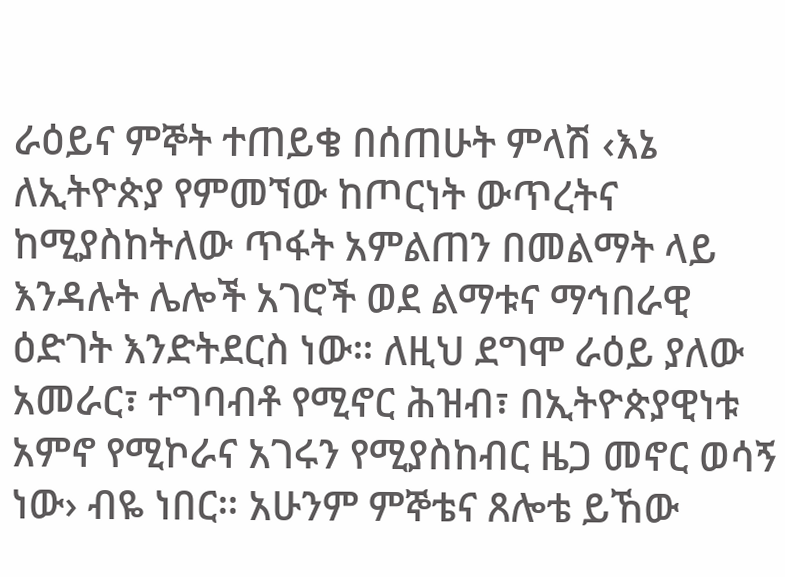ራዕይና ምኞት ተጠይቄ በሰጠሁት ምላሽ ‹እኔ ለኢትዮጵያ የምመኘው ከጦርነት ውጥረትና ከሚያስከትለው ጥፋት አምልጠን በመልማት ላይ እንዳሉት ሌሎች አገሮች ወደ ልማቱና ማኅበራዊ ዕድገት እንድትደርስ ነው። ለዚህ ደግሞ ራዕይ ያለው አመራር፣ ተግባብቶ የሚኖር ሕዝብ፣ በኢትዮጵያዊነቱ አምኖ የሚኮራና አገሩን የሚያስከብር ዜጋ መኖር ወሳኝ ነው› ብዬ ነበር። አሁንም ምኞቴና ጸሎቴ ይኸው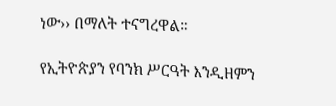ነው›› በማለት ተናግረዋል።

የኢትዮጵያን የባንክ ሥርዓት እንዲዘምን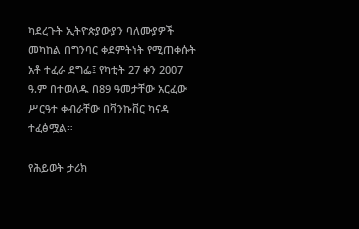ካደረጉት ኢትዮጵያውያን ባለሙያዎች መካከል በግንባር ቀደምትነት የሚጠቀሱት አቶ ተፈራ ደግፌ፤ የካቲት 27 ቀን 2007 ዓ.ም በተወለዱ በ89 ዓመታቸው አርፈው ሥርዓተ ቀብራቸው በቫንኩቨር ካናዳ ተፈፅሟል።

የሕይወት ታሪክ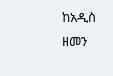ከአዲስ ዘመን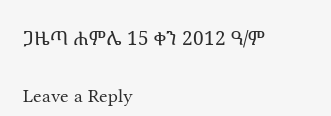ጋዜጣ ሐምሌ 15 ቀን 2012 ዓ/ም

Leave a Reply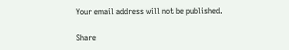Your email address will not be published.

Share